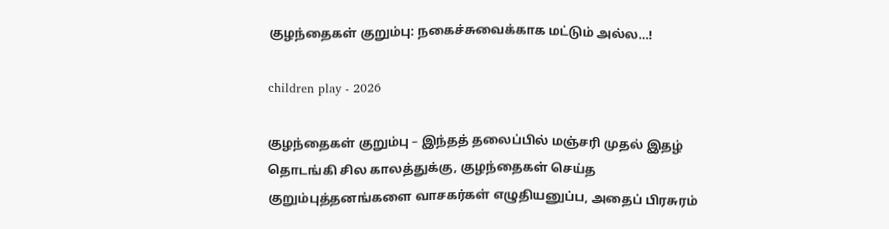குழந்தைகள் குறும்பு: நகைச்சுவைக்காக மட்டும் அல்ல…!

children play - 2026

குழந்தைகள் குறும்பு – இந்தத் தலைப்பில் மஞ்சரி முதல் இதழ் தொடங்கி சில காலத்துக்கு, குழந்தைகள் செய்த குறும்புத்தனங்களை வாசகர்கள் எழுதியனுப்ப, அதைப் பிரசுரம்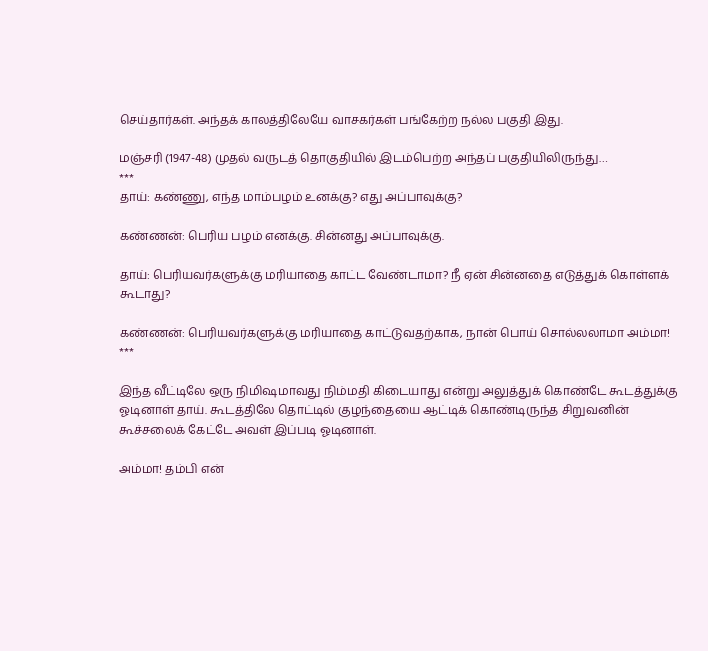செய்தார்கள். அந்தக் காலத்திலேயே வாசகர்கள் பங்கேற்ற நல்ல பகுதி இது.

மஞ்சரி (1947-48) முதல் வருடத் தொகுதியில் இடம்பெற்ற அந்தப் பகுதியிலிருந்து…
***
தாய்: கண்ணு, எந்த மாம்பழம் உனக்கு? எது அப்பாவுக்கு?

கண்ணன்: பெரிய பழம் எனக்கு. சின்னது அப்பாவுக்கு.

தாய்: பெரியவர்களுக்கு மரியாதை காட்ட வேண்டாமா? நீ ஏன் சின்னதை எடுத்துக் கொள்ளக் கூடாது?

கண்ணன்: பெரியவர்களுக்கு மரியாதை காட்டுவதற்காக, நான் பொய் சொல்லலாமா அம்மா!
***

இந்த வீட்டிலே ஒரு நிமிஷமாவது நிம்மதி கிடையாது என்று அலுத்துக் கொண்டே கூடத்துக்கு ஓடினாள் தாய். கூடத்திலே தொட்டில் குழந்தையை ஆட்டிக் கொண்டிருந்த சிறுவனின் கூச்சலைக் கேட்டே அவள் இப்படி ஓடினாள்.

அம்மா! தம்பி என்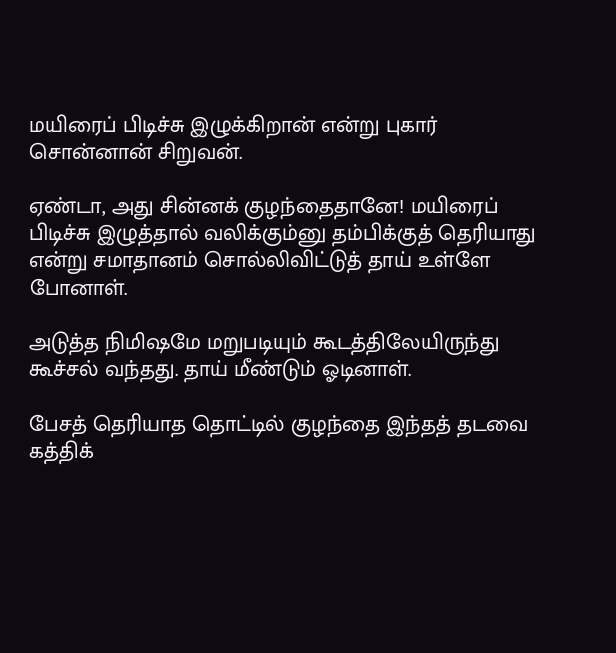மயிரைப் பிடிச்சு இழுக்கிறான் என்று புகார் சொன்னான் சிறுவன்.

ஏண்டா, அது சின்னக் குழந்தைதானே! மயிரைப் பிடிச்சு இழுத்தால் வலிக்கும்னு தம்பிக்குத் தெரியாது என்று சமாதானம் சொல்லிவிட்டுத் தாய் உள்ளே போனாள்.

அடுத்த நிமிஷமே மறுபடியும் கூடத்திலேயிருந்து கூச்சல் வந்தது. தாய் மீண்டும் ஓடினாள்.

பேசத் தெரியாத தொட்டில் குழந்தை இந்தத் தடவை கத்திக்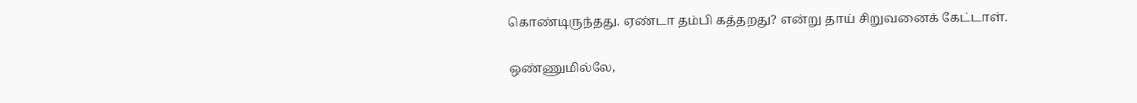கொண்டிருந்தது. ஏண்டா தம்பி கத்தறது? என்று தாய் சிறுவனைக் கேட்டாள்.

ஒண்ணுமில்லே,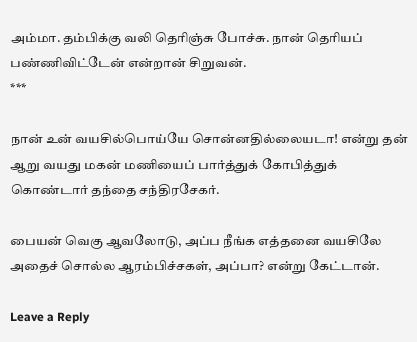அம்மா. தம்பிக்கு வலி தெரிஞ்சு போச்சு. நான் தெரியப் பண்ணிவிட்டேன் என்றான் சிறுவன்.
***

நான் உன் வயசில்பொய்யே சொன்னதில்லையடா! என்று தன் ஆறு வயது மகன் மணியைப் பார்த்துக் கோபித்துக் கொண்டார் தந்தை சந்திரசேகர்.

பையன் வெகு ஆவலோடு, அப்ப நீங்க எத்தனை வயசிலே அதைச் சொல்ல ஆரம்பிச்சகள், அப்பா? என்று கேட்டான்.

Leave a Reply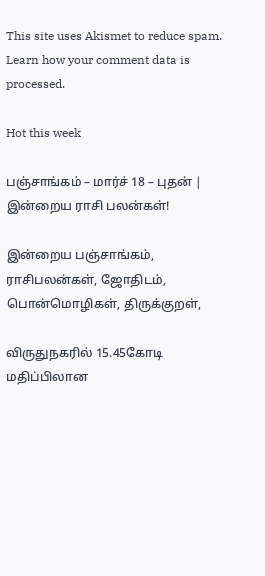This site uses Akismet to reduce spam. Learn how your comment data is processed.

Hot this week

பஞ்சாங்கம் – மார்ச் 18 – புதன் | இன்றைய ராசி பலன்கள்!

இன்றைய பஞ்சாங்கம், ராசிபலன்கள், ஜோதிடம், பொன்மொழிகள், திருக்குறள்,

விருதுநகரில் 15.45கோடி மதிப்பிலான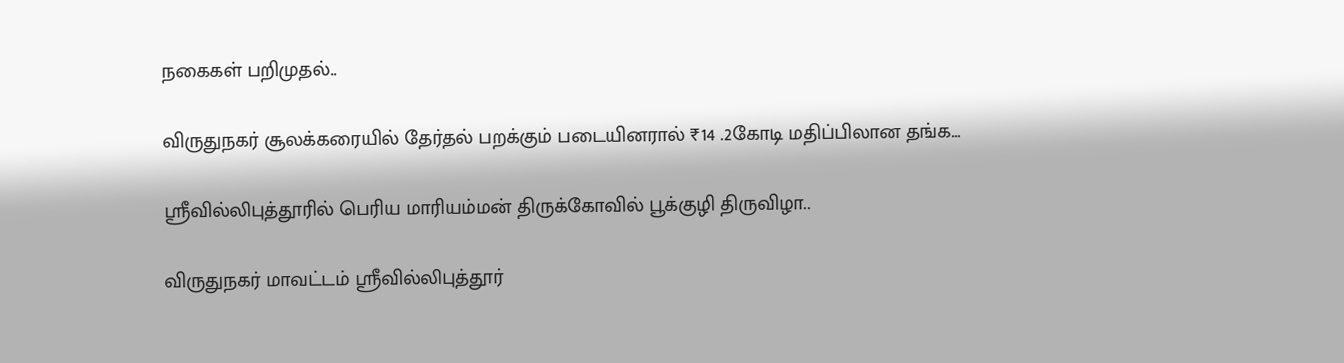நகைகள் பறிமுதல்..

விருதுநகர் சூலக்கரையில் தேர்தல் பறக்கும் படையினரால் ₹14 .2கோடி மதிப்பிலான தங்க...

ஸ்ரீவில்லிபுத்தூரில் பெரிய மாரியம்மன் திருக்கோவில் பூக்குழி திருவிழா..

விருதுநகர் மாவட்டம் ஸ்ரீவில்லிபுத்தூர்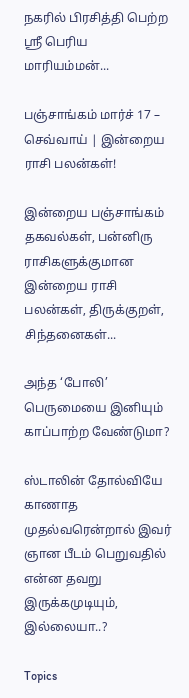நகரில் பிரசித்தி பெற்ற ஸ்ரீ பெரிய மாரியம்மன்...

பஞ்சாங்கம் மார்ச் 17 – செவ்வாய் | இன்றைய ராசி பலன்கள்!

இன்றைய பஞ்சாங்கம் தகவல்கள், பன்னிரு ராசிகளுக்குமான இன்றைய ராசி பலன்கள், திருக்குறள், சிந்தனைகள்...

அந்த ‘போலி’ பெருமையை இனியும் காப்பாற்ற வேண்டுமா?

ஸ்டாலின் தோல்வியே காணாத முதல்வரென்றால் இவர் ஞான பீடம் பெறுவதில் என்ன தவறு இருக்கமுடியும், இல்லையா..?

Topics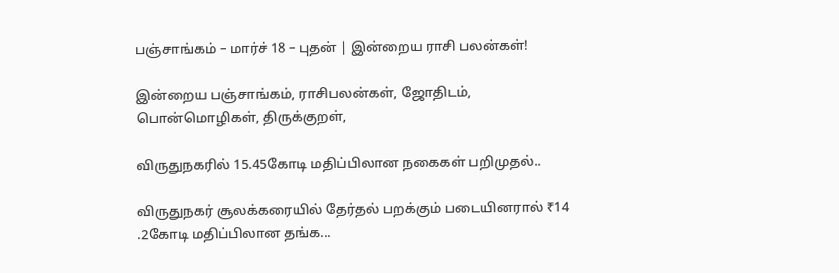பஞ்சாங்கம் – மார்ச் 18 – புதன் | இன்றைய ராசி பலன்கள்!

இன்றைய பஞ்சாங்கம், ராசிபலன்கள், ஜோதிடம், பொன்மொழிகள், திருக்குறள்,

விருதுநகரில் 15.45கோடி மதிப்பிலான நகைகள் பறிமுதல்..

விருதுநகர் சூலக்கரையில் தேர்தல் பறக்கும் படையினரால் ₹14 .2கோடி மதிப்பிலான தங்க...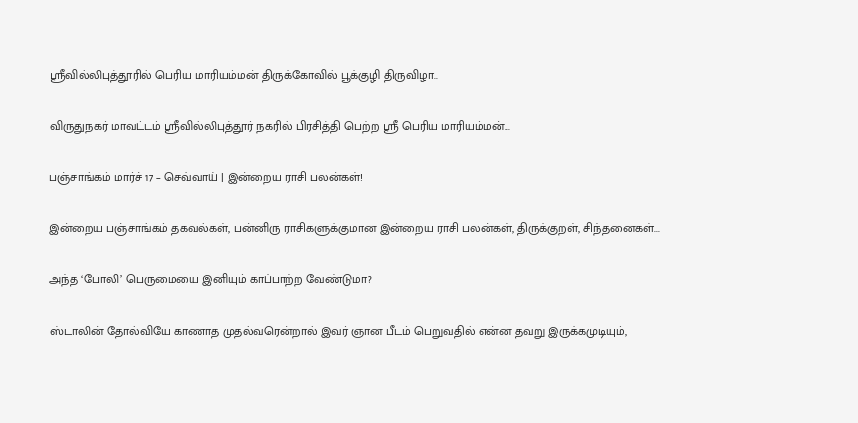ஸ்ரீவில்லிபுத்தூரில் பெரிய மாரியம்மன் திருக்கோவில் பூக்குழி திருவிழா..

விருதுநகர் மாவட்டம் ஸ்ரீவில்லிபுத்தூர் நகரில் பிரசித்தி பெற்ற ஸ்ரீ பெரிய மாரியம்மன்...

பஞ்சாங்கம் மார்ச் 17 – செவ்வாய் | இன்றைய ராசி பலன்கள்!

இன்றைய பஞ்சாங்கம் தகவல்கள், பன்னிரு ராசிகளுக்குமான இன்றைய ராசி பலன்கள், திருக்குறள், சிந்தனைகள்...

அந்த ‘போலி’ பெருமையை இனியும் காப்பாற்ற வேண்டுமா?

ஸ்டாலின் தோல்வியே காணாத முதல்வரென்றால் இவர் ஞான பீடம் பெறுவதில் என்ன தவறு இருக்கமுடியும்,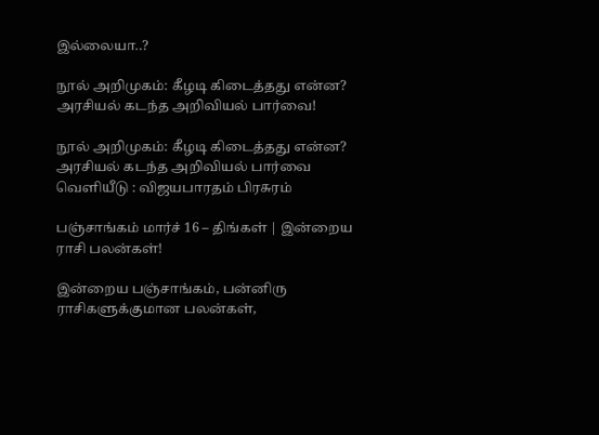இல்லையா..?

நூல் அறிமுகம்: கீழடி கிடைத்தது என்ன? அரசியல் கடந்த அறிவியல் பார்வை!

நூல் அறிமுகம்: கீழடி கிடைத்தது என்ன? அரசியல் கடந்த அறிவியல் பார்வை வெளியீடு : விஜயபாரதம் பிரசுரம்

பஞ்சாங்கம் மார்ச் 16 – திங்கள் | இன்றைய ராசி பலன்கள்!

இன்றைய பஞ்சாங்கம், பன்னிரு ராசிகளுக்குமான பலன்கள்,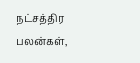நட்சத்திர பலன்கள்,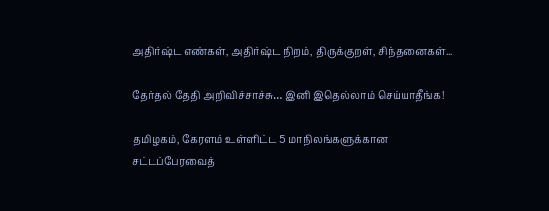அதிர்ஷ்ட எண்கள், அதிர்ஷ்ட நிறம், திருக்குறள், சிந்தனைகள்...

தேர்தல் தேதி அறிவிச்சாச்சு… இனி இதெல்லாம் செய்யாதீங்க!

தமிழகம், கேரளம் உள்ளிட்ட 5 மாநிலங்களுக்கான சட்டப்பேரவைத்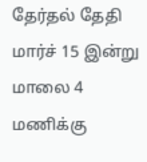தேர்தல் தேதி மார்ச் 15 இன்று மாலை 4 மணிக்கு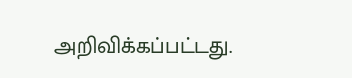அறிவிக்கப்பட்டது.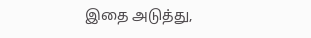இதை அடுத்து,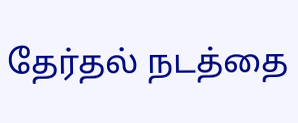தேர்தல் நடத்தை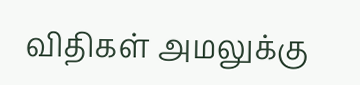விதிகள் அமலுக்கு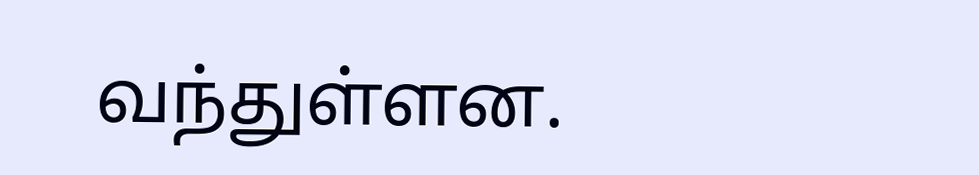வந்துள்ளன.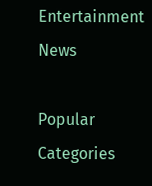Entertainment News

Popular Categories